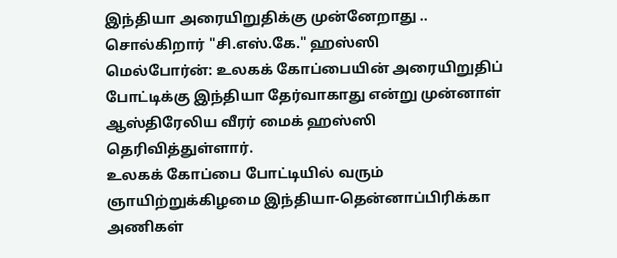இந்தியா அரையிறுதிக்கு முன்னேறாது .. சொல்கிறார் "சி.எஸ்.கே." ஹஸ்ஸி
மெல்போர்ன்: உலகக் கோப்பையின் அரையிறுதிப் போட்டிக்கு இந்தியா தேர்வாகாது என்று முன்னாள் ஆஸ்திரேலிய வீரர் மைக் ஹஸ்ஸி தெரிவித்துள்ளார்.
உலகக் கோப்பை போட்டியில் வரும் ஞாயிற்றுக்கிழமை இந்தியா-தென்னாப்பிரிக்கா அணிகள்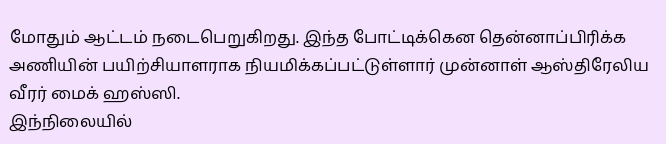மோதும் ஆட்டம் நடைபெறுகிறது. இந்த போட்டிக்கென தென்னாப்பிரிக்க அணியின் பயிற்சியாளராக நியமிக்கப்பட்டுள்ளார் முன்னாள் ஆஸ்திரேலிய வீரர் மைக் ஹஸ்ஸி.
இந்நிலையில்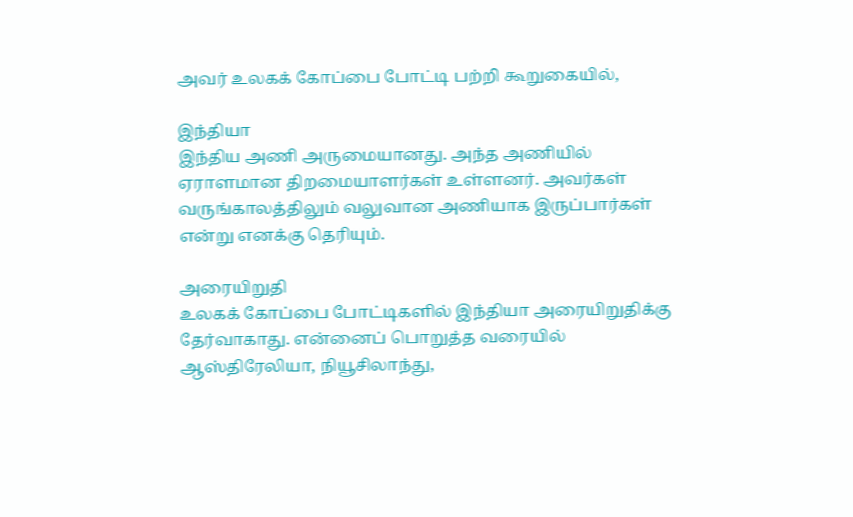அவர் உலகக் கோப்பை போட்டி பற்றி கூறுகையில்,

இந்தியா
இந்திய அணி அருமையானது. அந்த அணியில் ஏராளமான திறமையாளர்கள் உள்ளனர். அவர்கள் வருங்காலத்திலும் வலுவான அணியாக இருப்பார்கள் என்று எனக்கு தெரியும்.

அரையிறுதி
உலகக் கோப்பை போட்டிகளில் இந்தியா அரையிறுதிக்கு தேர்வாகாது. என்னைப் பொறுத்த வரையில் ஆஸ்திரேலியா, நியூசிலாந்து,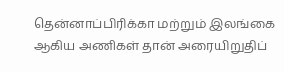தென்னாப்பிரிக்கா மற்றும் இலங்கை ஆகிய அணிகள் தான் அரையிறுதிப்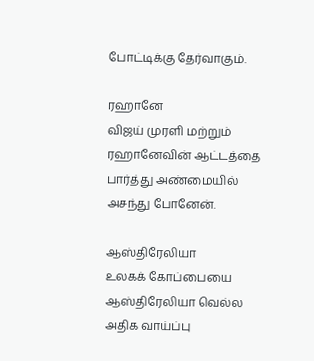போட்டிக்கு தேர்வாகும்.

ரஹானே
விஜய் முரளி மற்றும் ரஹானேவின் ஆட்டத்தை பார்த்து அண்மையில் அசந்து போனேன்.

ஆஸ்திரேலியா
உலகக் கோப்பையை ஆஸ்திரேலியா வெல்ல அதிக வாய்ப்பு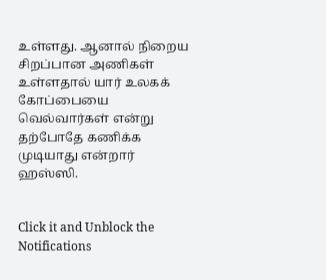உள்ளது. ஆனால் நிறைய சிறப்பான அணிகள் உள்ளதால் யார் உலகக் கோப்பையை வெல்வார்கள் என்று தற்போதே கணிக்க முடியாது என்றார் ஹஸ்ஸி.


Click it and Unblock the Notifications